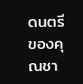ดนตรีของคุณชา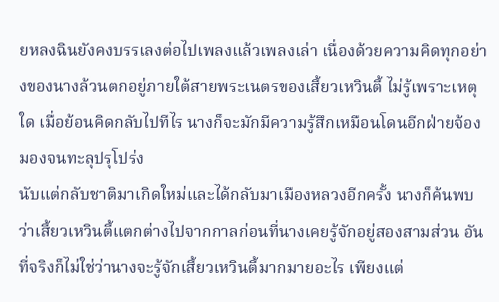ยหลงฉินยังคงบรรเลงต่อไปเพลงแล้วเพลงเล่า เนื่องด้วยความคิดทุกอย่างของนางล้วนตกอยู่ภายใต้สายพระเนตรของเสี้ยวเหวินตี้ ไม่รู้เพราะเหตุใด เมื่อย้อนคิดกลับไปทีไร นางก็จะมักมีความรู้สึกเหมือนโดนอีกฝ่ายจ้องมองจนทะลุปรุโปร่ง
นับแต่กลับชาติมาเกิดใหม่และได้กลับมาเมืองหลวงอีกครั้ง นางก็ค้นพบว่าเสี้ยวเหวินตี้แตกต่างไปจากกาลก่อนที่นางเคยรู้จักอยู่สองสามส่วน อันที่จริงก็ไม่ใช่ว่านางจะรู้จักเสี้ยวเหวินตี้มากมายอะไร เพียงแต่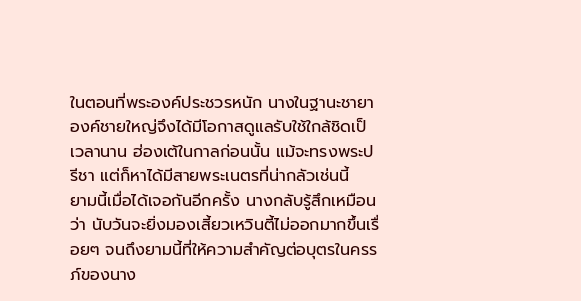ในตอนที่พระองค์ประชวรหนัก นางในฐานะชายาองค์ชายใหญ่จึงได้มีโอกาสดูแลรับใช้ใกล้ชิดเป็เวลานาน ฮ่องเต้ในกาลก่อนนั้น แม้จะทรงพระปรีชา แต่ก็หาได้มีสายพระเนตรที่น่ากลัวเช่นนี้
ยามนี้เมื่อได้เจอกันอีกครั้ง นางกลับรู้สึกเหมือนว่า นับวันจะยิ่งมองเสี้ยวเหวินตี้ไม่ออกมากขึ้นเรื่อยๆ จนถึงยามนี้ที่ให้ความสำคัญต่อบุตรในครรภ์ของนาง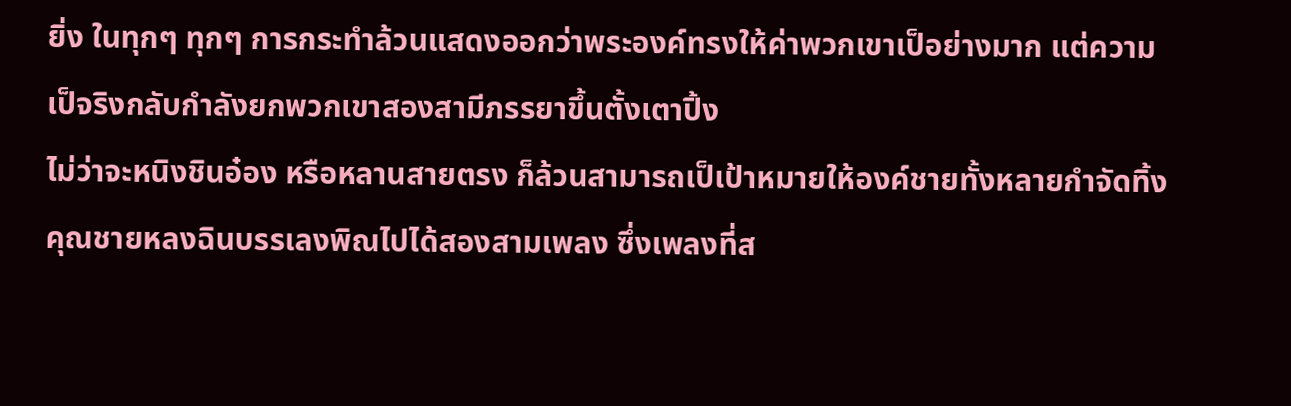ยิ่ง ในทุกๆ ทุกๆ การกระทำล้วนแสดงออกว่าพระองค์ทรงให้ค่าพวกเขาเป็อย่างมาก แต่ความเป็จริงกลับกำลังยกพวกเขาสองสามีภรรยาขึ้นตั้งเตาปิ้ง
ไม่ว่าจะหนิงชินอ๋อง หรือหลานสายตรง ก็ล้วนสามารถเป็เป้าหมายให้องค์ชายทั้งหลายกำจัดทิ้ง
คุณชายหลงฉินบรรเลงพิณไปได้สองสามเพลง ซึ่งเพลงที่ส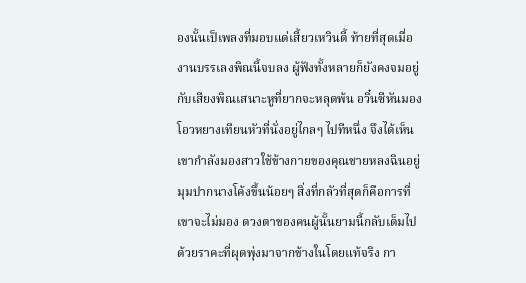องนั้นเป็เพลงที่มอบแด่เสี้ยวเหวินตี้ ท้ายที่สุดเมื่องานบรรเลงพิณนี้จบลง ผู้ฟังทั้งหลายก็ยังคงจมอยู่กับเสียงพิณเสนาะหูที่ยากจะหลุดพ้น อวิ๋นซีหันมองโอวหยางเทียนหัวที่นั่งอยู่ไกลๆ ไปทีหนึ่ง จึงได้เห็นเขากำลังมองสาวใช้ข้างกายของคุณชายหลงฉินอยู่
มุมปากนางโค้งขึ้นน้อยๆ สิ่งที่กลัวที่สุดก็คือการที่เขาจะไม่มอง ดวงตาของคนผู้นั้นยามนี้กลับเต็มไปด้วยราคะที่ผุดพุ่งมาจากข้างในโดยแท้จริง กา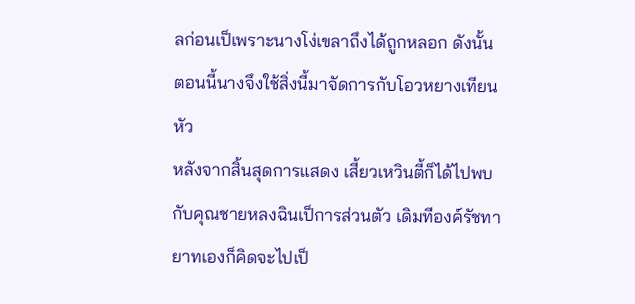ลก่อนเป็เพราะนางโง่เขลาถึงได้ถูกหลอก ดังนั้น ตอนนี้นางจึงใช้สิ่งนี้มาจัดการกับโอวหยางเทียนหัว
หลังจากสิ้นสุดการแสดง เสี้ยวเหวินตี้ก็ได้ไปพบกับคุณชายหลงฉินเป็การส่วนตัว เดิมทีองค์รัชทายาทเองก็คิดจะไปเป็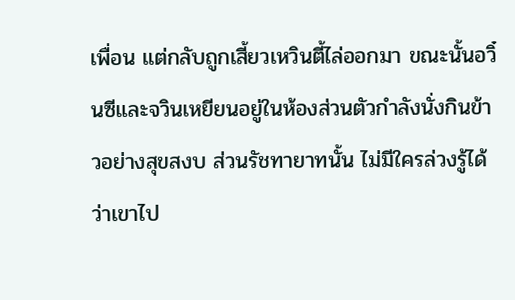เพื่อน แต่กลับถูกเสี้ยวเหวินตี้ไล่ออกมา ขณะนั้นอวิ๋นซีและจวินเหยียนอยู่ในห้องส่วนตัวกำลังนั่งกินข้าวอย่างสุขสงบ ส่วนรัชทายาทนั้น ไม่มีใครล่วงรู้ได้ว่าเขาไป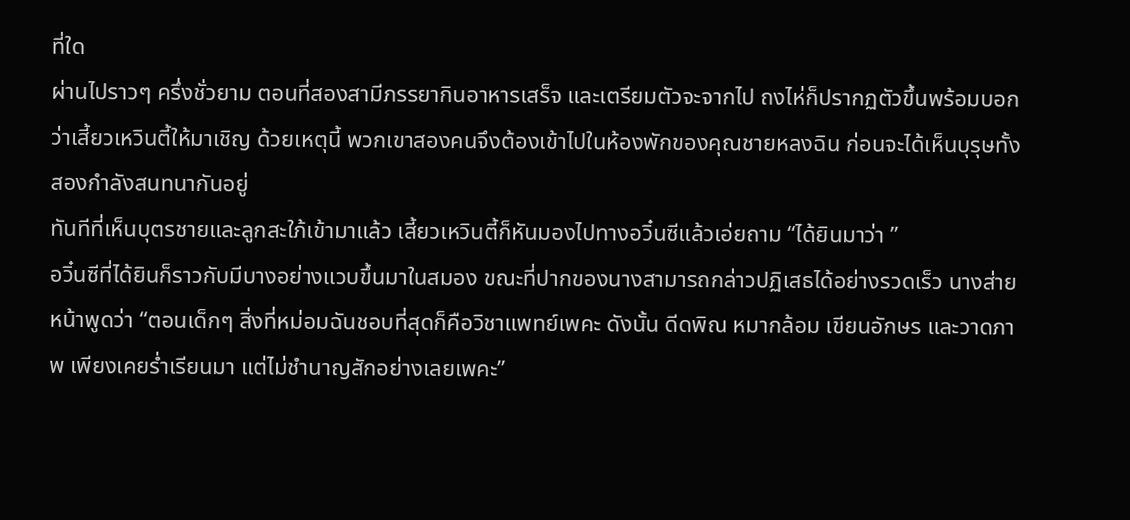ที่ใด
ผ่านไปราวๆ ครึ่งชั่วยาม ตอนที่สองสามีภรรยากินอาหารเสร็จ และเตรียมตัวจะจากไป ถงไห่ก็ปรากฏตัวขึ้นพร้อมบอกว่าเสี้ยวเหวินตี้ให้มาเชิญ ด้วยเหตุนี้ พวกเขาสองคนจึงต้องเข้าไปในห้องพักของคุณชายหลงฉิน ก่อนจะได้เห็นบุรุษทั้งสองกำลังสนทนากันอยู่
ทันทีที่เห็นบุตรชายและลูกสะใภ้เข้ามาแล้ว เสี้ยวเหวินตี้ก็หันมองไปทางอวิ๋นซีแล้วเอ่ยถาม “ได้ยินมาว่า ”
อวิ๋นซีที่ได้ยินก็ราวกับมีบางอย่างแวบขึ้นมาในสมอง ขณะที่ปากของนางสามารถกล่าวปฏิเสธได้อย่างรวดเร็ว นางส่ายหน้าพูดว่า “ตอนเด็กๆ สิ่งที่หม่อมฉันชอบที่สุดก็คือวิชาแพทย์เพคะ ดังนั้น ดีดพิณ หมากล้อม เขียนอักษร และวาดภาพ เพียงเคยร่ำเรียนมา แต่ไม่ชำนาญสักอย่างเลยเพคะ”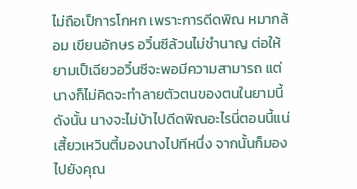ไม่ถือเป็การโกหก เพราะการดีดพิณ หมากล้อม เขียนอักษร อวิ๋นซีล้วนไม่ชำนาญ ต่อให้ยามเป็เฉียวอวิ๋นซีจะพอมีความสามารถ แต่นางก็ไม่คิดจะทำลายตัวตนของตนในยามนี้ ดังนั้น นางจะไม่บ้าไปดีดพิณอะไรนี่ตอนนี้แน่
เสี้ยวเหวินตี้มองนางไปทีหนึ่ง จากนั้นก็มองไปยังคุณ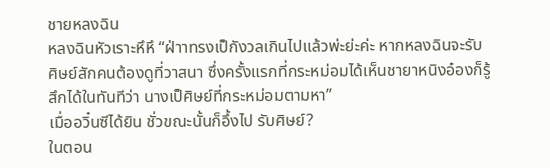ชายหลงฉิน
หลงฉินหัวเราะหึหึ “ฝ่าาทรงเป็กังวลเกินไปแล้วพ่ะย่ะค่ะ หากหลงฉินจะรับศิษย์สักคนต้องดูที่วาสนา ซึ่งครั้งแรกที่กระหม่อมได้เห็นชายาหนิงอ๋องก็รู้สึกได้ในทันทีว่า นางเป็ศิษย์ที่กระหม่อมตามหา”
เมื่ออวิ๋นซีได้ยิน ชั่วขณะนั้นก็อึ้งไป รับศิษย์?
ในตอน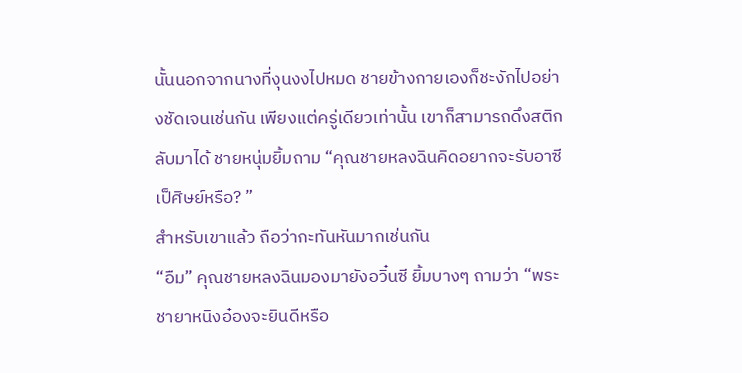นั้นนอกจากนางที่งุนงงไปหมด ชายข้างกายเองก็ชะงักไปอย่างชัดเจนเช่นกัน เพียงแต่ครู่เดียวเท่านั้น เขาก็สามารถดึงสติกลับมาได้ ชายหนุ่มยิ้มถาม “คุณชายหลงฉินคิดอยากจะรับอาซีเป็ศิษย์หรือ? ”
สำหรับเขาแล้ว ถือว่ากะทันหันมากเช่นกัน
“อืม” คุณชายหลงฉินมองมายังอวิ๋นซี ยิ้มบางๆ ถามว่า “พระชายาหนิงอ๋องจะยินดีหรือ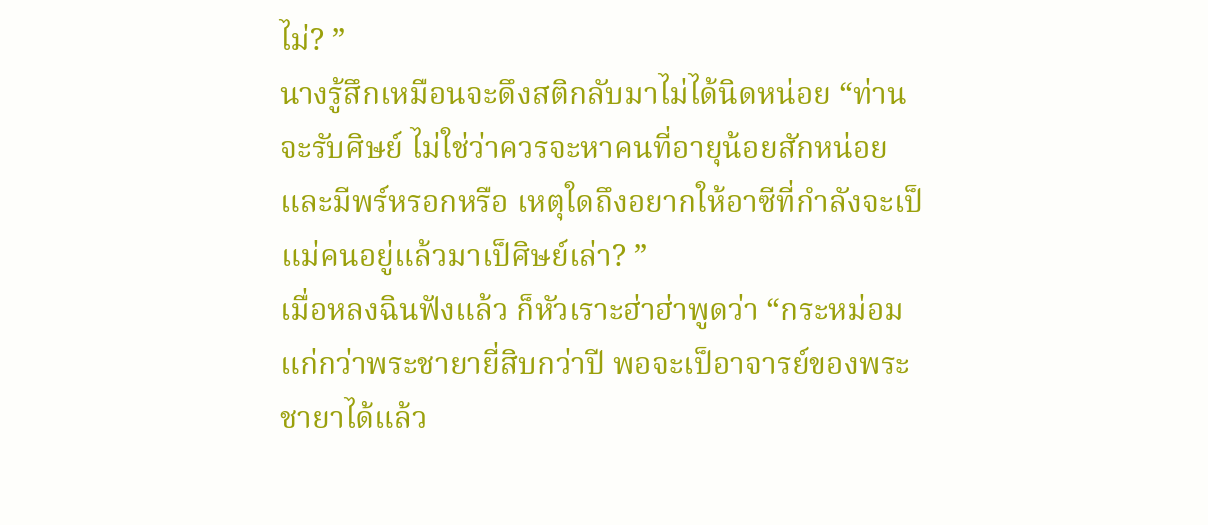ไม่? ”
นางรู้สึกเหมือนจะดึงสติกลับมาไม่ได้นิดหน่อย “ท่านจะรับศิษย์ ไม่ใช่ว่าควรจะหาคนที่อายุน้อยสักหน่อย และมีพร์หรอกหรือ เหตุใดถึงอยากให้อาซีที่กำลังจะเป็แม่คนอยู่แล้วมาเป็ศิษย์เล่า? ”
เมื่อหลงฉินฟังแล้ว ก็หัวเราะฮ่าฮ่าพูดว่า “กระหม่อมแก่กว่าพระชายายี่สิบกว่าปี พอจะเป็อาจารย์ของพระชายาได้แล้ว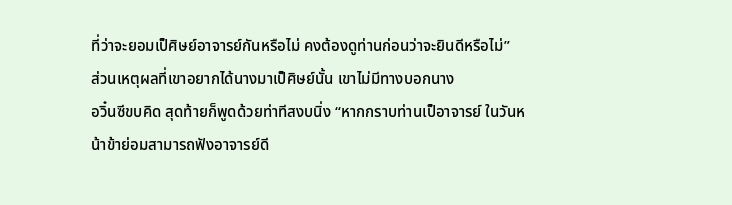ที่ว่าจะยอมเป็ศิษย์อาจารย์กันหรือไม่ คงต้องดูท่านก่อนว่าจะยินดีหรือไม่”
ส่วนเหตุผลที่เขาอยากได้นางมาเป็ศิษย์นั้น เขาไม่มีทางบอกนาง
อวิ๋นซีขบคิด สุดท้ายก็พูดด้วยท่าทีสงบนิ่ง “หากกราบท่านเป็อาจารย์ ในวันหน้าข้าย่อมสามารถฟังอาจารย์ดี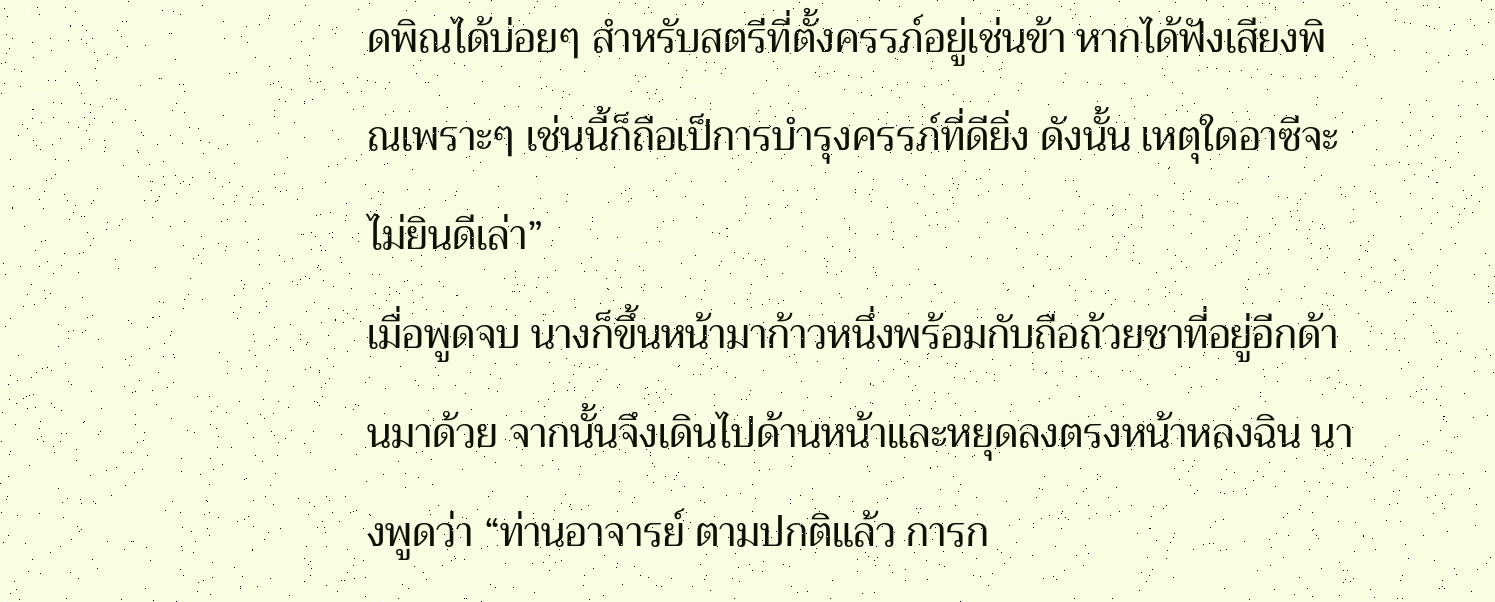ดพิณได้บ่อยๆ สำหรับสตรีที่ตั้งครรภ์อยู่เช่นข้า หากได้ฟังเสียงพิณเพราะๆ เช่นนี้ก็ถือเป็การบำรุงครรภ์ที่ดียิ่ง ดังนั้น เหตุใดอาซีจะไม่ยินดีเล่า”
เมื่อพูดจบ นางก็ขึ้นหน้ามาก้าวหนึ่งพร้อมกับถือถ้วยชาที่อยู่อีกด้านมาด้วย จากนั้นจึงเดินไปด้านหน้าและหยุดลงตรงหน้าหลงฉิน นางพูดว่า “ท่านอาจารย์ ตามปกติแล้ว การก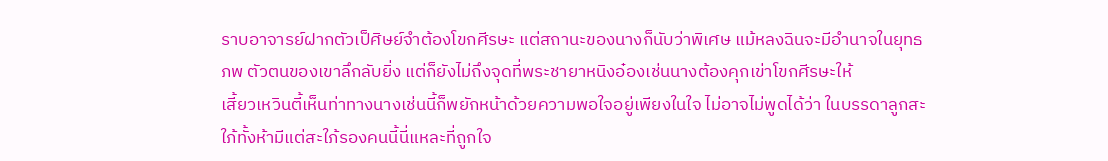ราบอาจารย์ฝากตัวเป็ศิษย์จำต้องโขกศีรษะ แต่สถานะของนางก็นับว่าพิเศษ แม้หลงฉินจะมีอำนาจในยุทธภพ ตัวตนของเขาลึกลับยิ่ง แต่ก็ยังไม่ถึงจุดที่พระชายาหนิงอ๋องเช่นนางต้องคุกเข่าโขกศีรษะให้
เสี้ยวเหวินตี้เห็นท่าทางนางเช่นนี้ก็พยักหน้าด้วยความพอใจอยู่เพียงในใจ ไม่อาจไม่พูดได้ว่า ในบรรดาลูกสะใภ้ทั้งห้ามีแต่สะใภ้รองคนนี้นี่แหละที่ถูกใจ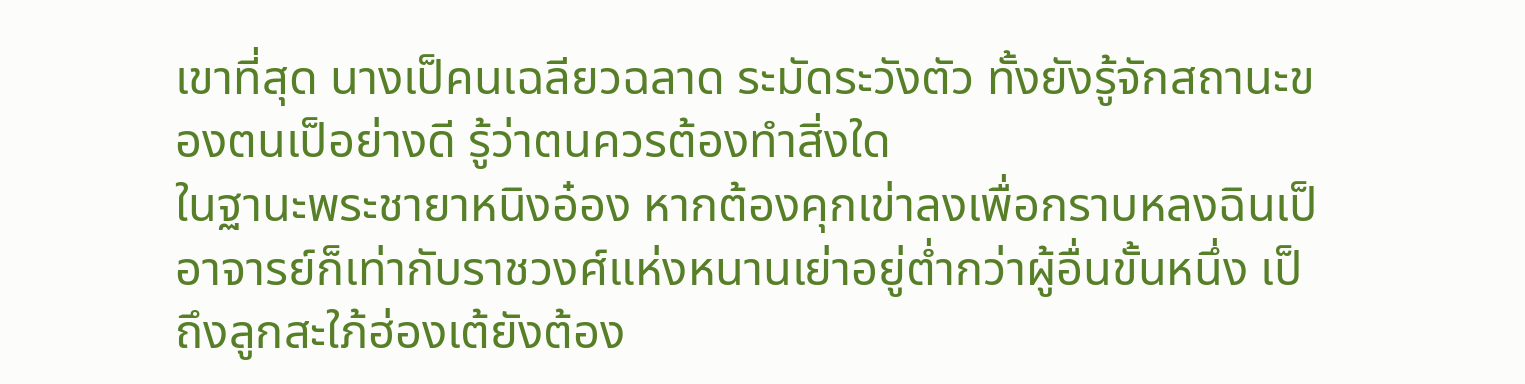เขาที่สุด นางเป็คนเฉลียวฉลาด ระมัดระวังตัว ทั้งยังรู้จักสถานะของตนเป็อย่างดี รู้ว่าตนควรต้องทำสิ่งใด
ในฐานะพระชายาหนิงอ๋อง หากต้องคุกเข่าลงเพื่อกราบหลงฉินเป็อาจารย์ก็เท่ากับราชวงศ์แห่งหนานเย่าอยู่ต่ำกว่าผู้อื่นขั้นหนึ่ง เป็ถึงลูกสะใภ้ฮ่องเต้ยังต้อง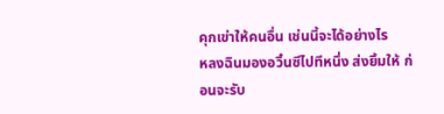คุกเข่าให้คนอื่น เช่นนี้จะได้อย่างไร
หลงฉินมองอวิ๋นซีไปทีหนึ่ง ส่งยิ้มให้ ก่อนจะรับ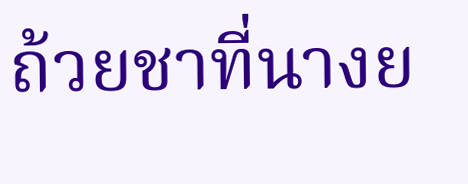ถ้วยชาที่นางย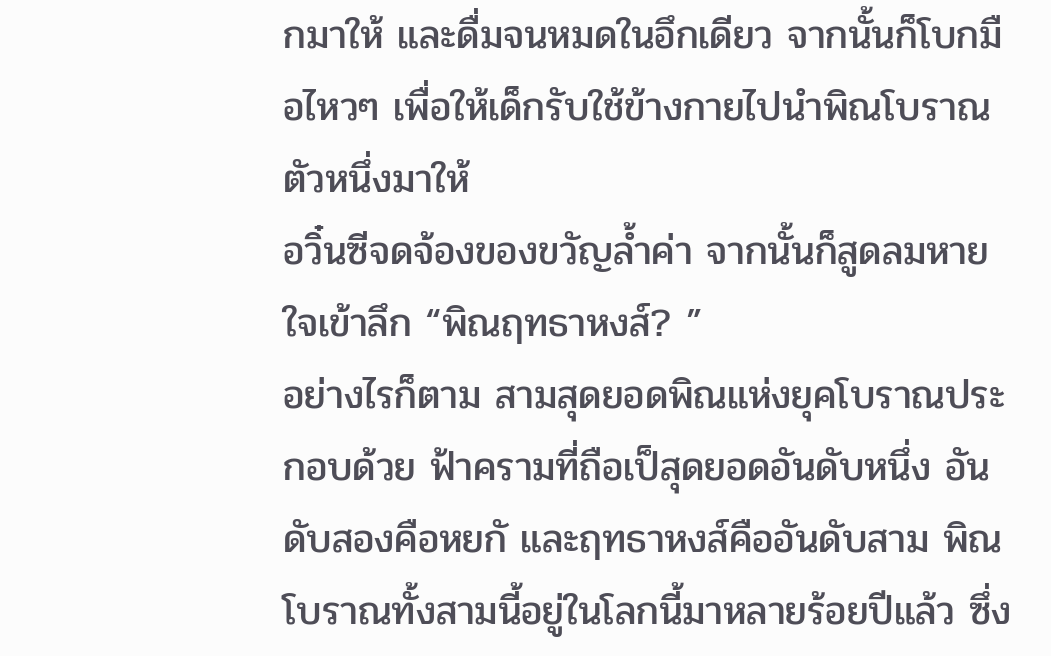กมาให้ และดื่มจนหมดในอึกเดียว จากนั้นก็โบกมือไหวๆ เพื่อให้เด็กรับใช้ข้างกายไปนำพิณโบราณตัวหนึ่งมาให้
อวิ๋นซีจดจ้องของขวัญล้ำค่า จากนั้นก็สูดลมหายใจเข้าลึก “พิณฤทธาหงส์? ”
อย่างไรก็ตาม สามสุดยอดพิณแห่งยุคโบราณประกอบด้วย ฟ้าครามที่ถือเป็สุดยอดอันดับหนึ่ง อันดับสองคือหยกั และฤทธาหงส์คืออันดับสาม พิณโบราณทั้งสามนี้อยู่ในโลกนี้มาหลายร้อยปีแล้ว ซึ่ง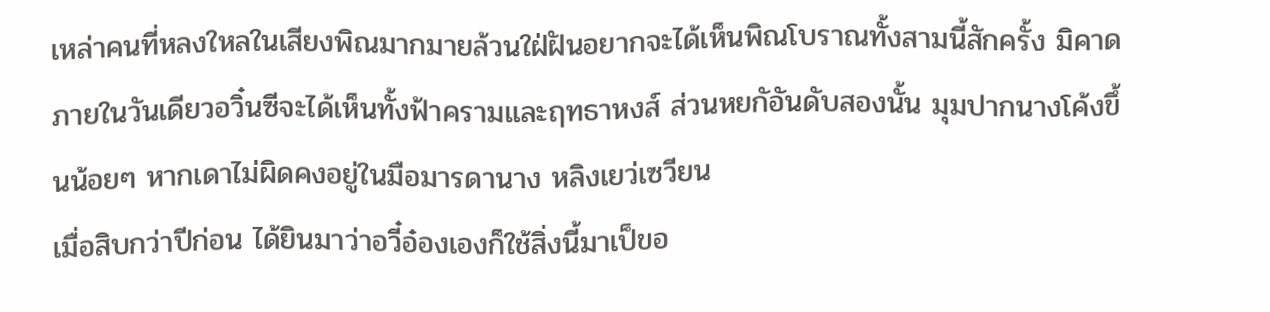เหล่าคนที่หลงใหลในเสียงพิณมากมายล้วนใฝ่ฝันอยากจะได้เห็นพิณโบราณทั้งสามนี้สักครั้ง มิคาดภายในวันเดียวอวิ๋นซีจะได้เห็นทั้งฟ้าครามและฤทธาหงส์ ส่วนหยกัอันดับสองนั้น มุมปากนางโค้งขึ้นน้อยๆ หากเดาไม่ผิดคงอยู่ในมือมารดานาง หลิงเยว่เซวียน
เมื่อสิบกว่าปีก่อน ได้ยินมาว่าอวี๋อ๋องเองก็ใช้สิ่งนี้มาเป็ขอ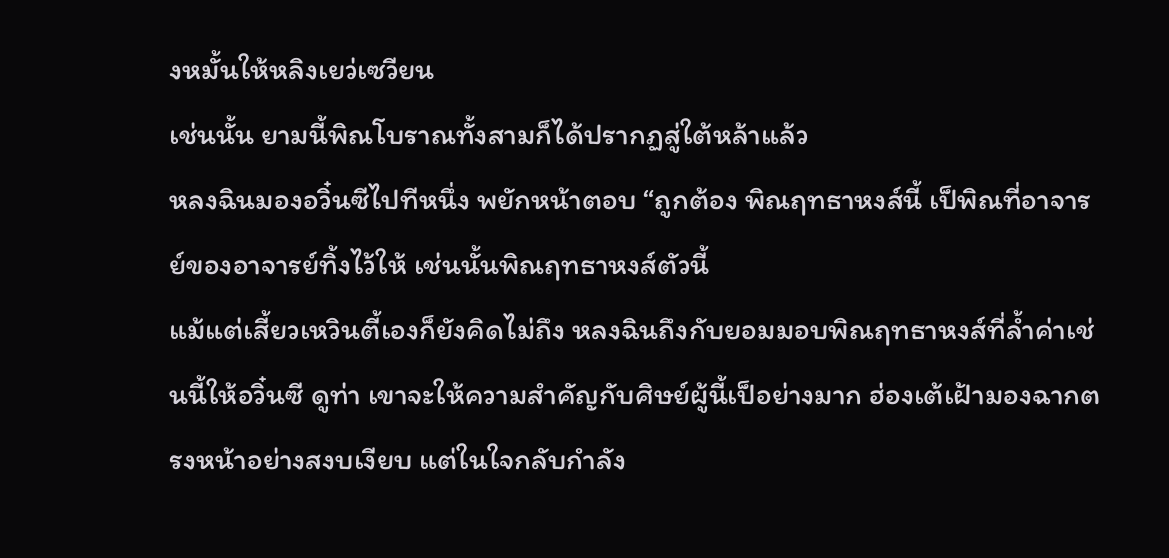งหมั้นให้หลิงเยว่เซวียน
เช่นนั้น ยามนี้พิณโบราณทั้งสามก็ได้ปรากฏสู่ใต้หล้าแล้ว
หลงฉินมองอวิ๋นซีไปทีหนึ่ง พยักหน้าตอบ “ถูกต้อง พิณฤทธาหงส์นี้ เป็พิณที่อาจารย์ของอาจารย์ทิ้งไว้ให้ เช่นนั้นพิณฤทธาหงส์ตัวนี้
แม้แต่เสี้ยวเหวินตี้เองก็ยังคิดไม่ถึง หลงฉินถึงกับยอมมอบพิณฤทธาหงส์ที่ล้ำค่าเช่นนี้ให้อวิ๋นซี ดูท่า เขาจะให้ความสำคัญกับศิษย์ผู้นี้เป็อย่างมาก ฮ่องเต้เฝ้ามองฉากตรงหน้าอย่างสงบเงียบ แต่ในใจกลับกำลัง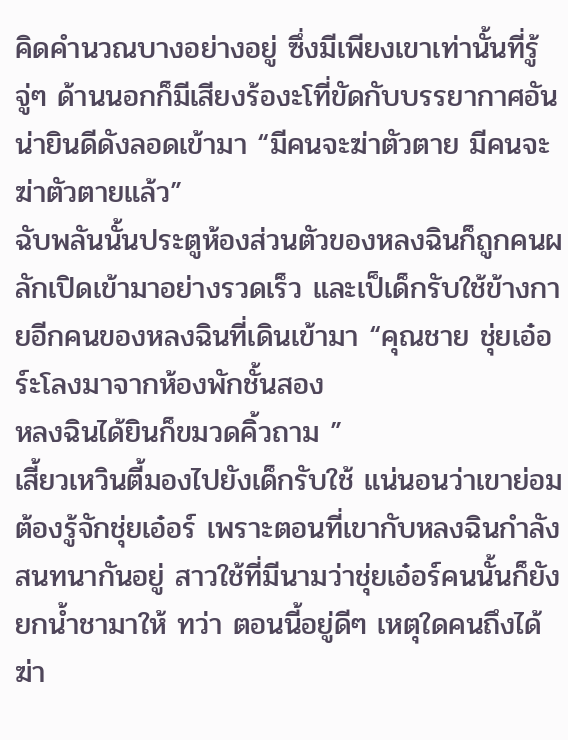คิดคำนวณบางอย่างอยู่ ซึ่งมีเพียงเขาเท่านั้นที่รู้
จู่ๆ ด้านนอกก็มีเสียงร้องะโที่ขัดกับบรรยากาศอันน่ายินดีดังลอดเข้ามา “มีคนจะฆ่าตัวตาย มีคนจะฆ่าตัวตายแล้ว”
ฉับพลันนั้นประตูห้องส่วนตัวของหลงฉินก็ถูกคนผลักเปิดเข้ามาอย่างรวดเร็ว และเป็เด็กรับใช้ข้างกายอีกคนของหลงฉินที่เดินเข้ามา “คุณชาย ชุ่ยเอ๋อร์ะโลงมาจากห้องพักชั้นสอง
หลงฉินได้ยินก็ขมวดคิ้วถาม ”
เสี้ยวเหวินตี้มองไปยังเด็กรับใช้ แน่นอนว่าเขาย่อมต้องรู้จักชุ่ยเอ๋อร์ เพราะตอนที่เขากับหลงฉินกำลังสนทนากันอยู่ สาวใช้ที่มีนามว่าชุ่ยเอ๋อร์คนนั้นก็ยังยกน้ำชามาให้ ทว่า ตอนนี้อยู่ดีๆ เหตุใดคนถึงได้ฆ่า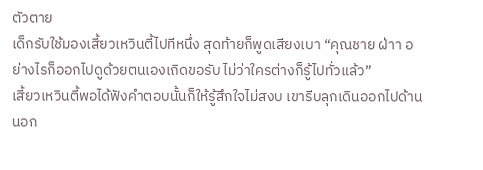ตัวตาย
เด็กรับใช้มองเสี้ยวเหวินตี้ไปทีหนึ่ง สุดท้ายก็พูดเสียงเบา “คุณชาย ฝ่าา อย่างไรก็ออกไปดูด้วยตนเองเถิดขอรับ ไม่ว่าใครต่างก็รู้ไปทั่วแล้ว”
เสี้ยวเหวินตี้พอได้ฟังคำตอบนั้นก็ให้รู้สึกใจไม่สงบ เขารีบลุกเดินออกไปด้านนอก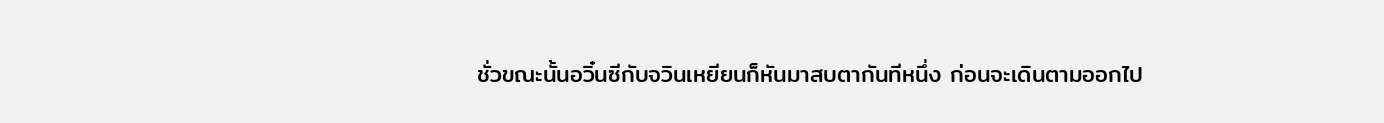ชั่วขณะนั้นอวิ๋นซีกับจวินเหยียนก็หันมาสบตากันทีหนึ่ง ก่อนจะเดินตามออกไป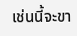เช่นนี้จะขา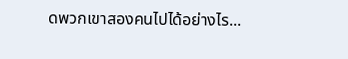ดพวกเขาสองคนไปได้อย่างไร...